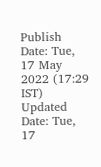Publish Date: Tue, 17 May 2022 (17:29 IST)
Updated Date: Tue, 17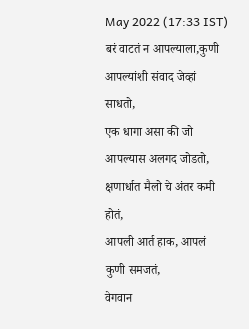May 2022 (17:33 IST)
बरं वाटतं न आपल्याला,कुणी आपल्यांशी संवाद जेव्हां साधतो,
एक धागा असा की जो आपल्यास अलगद जोडतो,
क्षणार्धात मैलो चे अंतर कमी होतं,
आपली आर्त हाक, आपलं कुणी समजतं,
वेगवान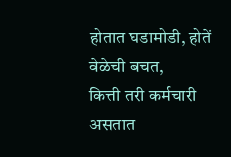होतात घडामोडी, होतें वेळेची बचत,
कित्ती तरी कर्मचारी असतात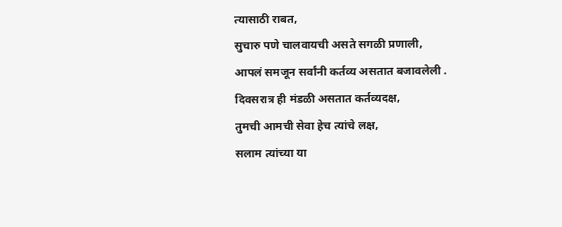त्यासाठी राबत,
सुचारु पणे चालवायची असते सगळी प्रणाली,
आपलं समजून सर्वांनी कर्तव्य असतात बजावलेली .
दिवसरात्र ही मंडळी असतात कर्तव्यदक्ष,
तुमची आमची सेवा हेच त्यांचे लक्ष,
सलाम त्यांच्या या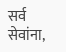सर्व सेवांना,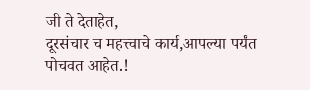जी ते देताहेत,
दूरसंचार च महत्त्वाचे कार्य,आपल्या पर्यंत पोचवत आहेत.!